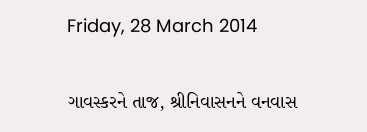Friday, 28 March 2014

ગાવસ્કરને તાજ, શ્રીનિવાસનને વનવાસ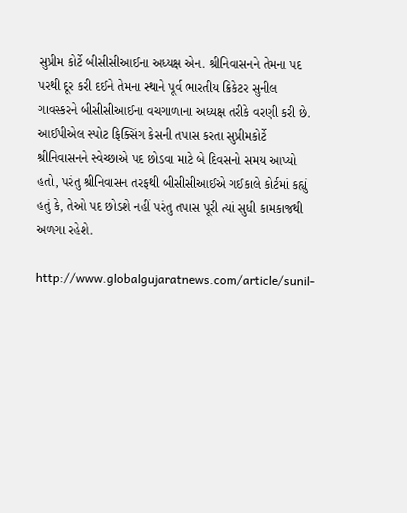સુપ્રીમ કોર્ટે બીસીસીઆઈના અધ્યક્ષ એન. શ્રીનિવાસનને તેમના પદ પરથી દૂર કરી દઈને તેમના સ્થાને પૂર્વ ભારતીય ક્રિકેટર સુનીલ ગાવસ્કરને બીસીસીઆઈના વચગાળાના અધ્યક્ષ તરીકે વરણી કરી છે. આઈપીએલ સ્પોટ ફિક્સિંગ કેસની તપાસ કરતા સુપ્રીમકોર્ટે શ્રીનિવાસનને સ્વેચ્છાએ પદ છોડવા માટે બે દિવસનો સમય આપ્યો હતો, પરંતુ શ્રીનિવાસન તરફથી બીસીસીઆઈએ ગઈકાલે કોર્ટમાં કહ્યું હતું કે, તેઓ પદ છોડશે નહીં પરંતુ તપાસ પૂરી ત્યાં સુધી કામકાજથી અળગા રહેશે.

http://www.globalgujaratnews.com/article/sunil-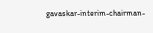gavaskar-interim-chairman-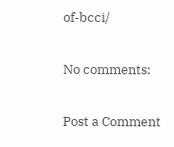of-bcci/

No comments:

Post a Comment